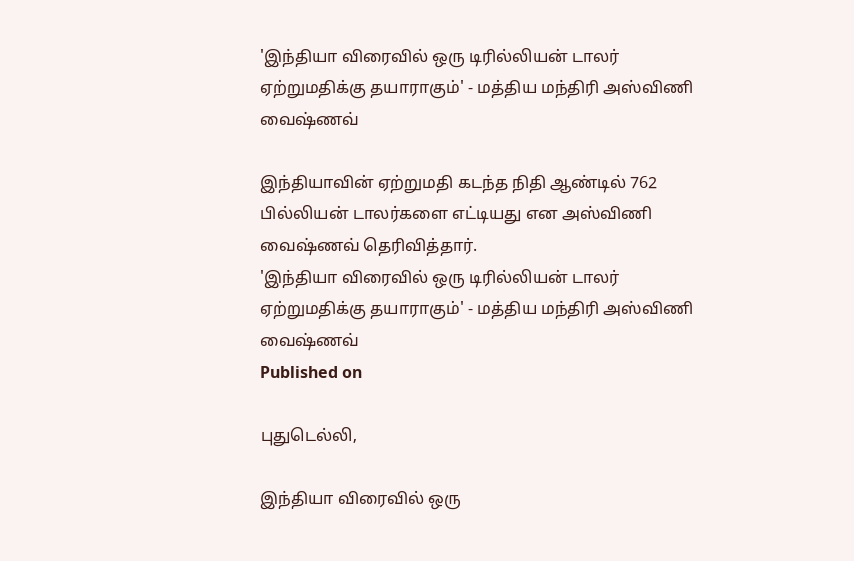'இந்தியா விரைவில் ஒரு டிரில்லியன் டாலர் ஏற்றுமதிக்கு தயாராகும்' - மத்திய மந்திரி அஸ்விணி வைஷ்ணவ்

இந்தியாவின் ஏற்றுமதி கடந்த நிதி ஆண்டில் 762 பில்லியன் டாலர்களை எட்டியது என அஸ்விணி வைஷ்ணவ் தெரிவித்தார்.
'இந்தியா விரைவில் ஒரு டிரில்லியன் டாலர் ஏற்றுமதிக்கு தயாராகும்' - மத்திய மந்திரி அஸ்விணி வைஷ்ணவ்
Published on

புதுடெல்லி,

இந்தியா விரைவில் ஒரு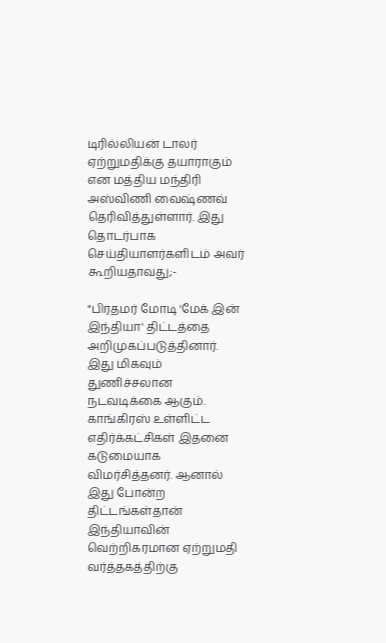டிரில்லியன் டாலர் ஏற்றுமதிக்கு தயாராகும் என மத்திய மந்திரி அஸ்விணி வைஷ்ணவ் தெரிவித்துள்ளார். இது தொடர்பாக செய்தியாளர்களிடம் அவர் கூறியதாவது;-

"பிரதமர் மோடி 'மேக் இன் இந்தியா' திட்டத்தை அறிமுகப்படுத்தினார். இது மிகவும் துணிச்சலான நடவடிக்கை ஆகும். காங்கிரஸ் உள்ளிட்ட எதிர்க்கட்சிகள் இதனை கடுமையாக விமர்சித்தனர். ஆனால் இது போன்ற திட்டங்கள்தான் இந்தியாவின் வெற்றிகரமான ஏற்றுமதி வர்த்தகத்திற்கு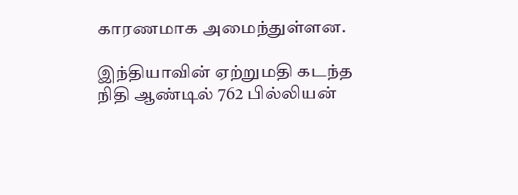காரணமாக அமைந்துள்ளன.

இந்தியாவின் ஏற்றுமதி கடந்த நிதி ஆண்டில் 762 பில்லியன்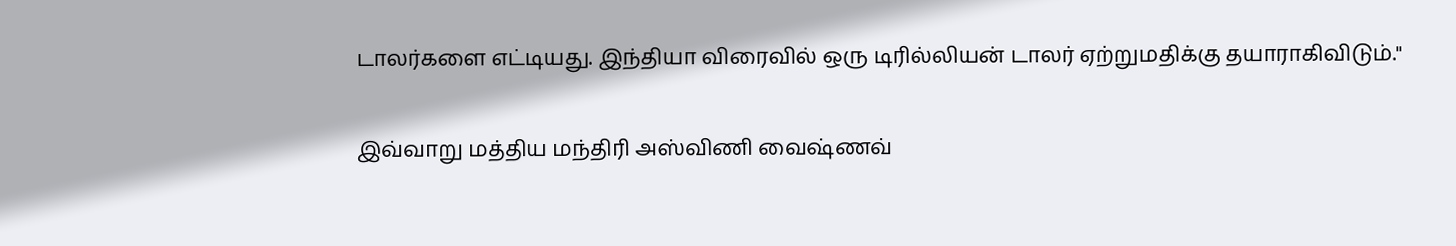டாலர்களை எட்டியது. இந்தியா விரைவில் ஒரு டிரில்லியன் டாலர் ஏற்றுமதிக்கு தயாராகிவிடும்."

இவ்வாறு மத்திய மந்திரி அஸ்விணி வைஷ்ணவ்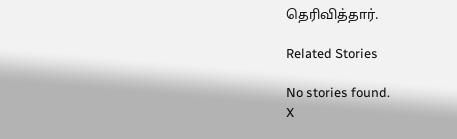தெரிவித்தார்.

Related Stories

No stories found.
X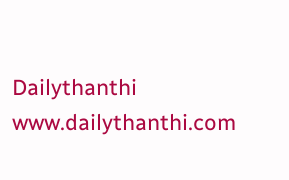Dailythanthi
www.dailythanthi.com